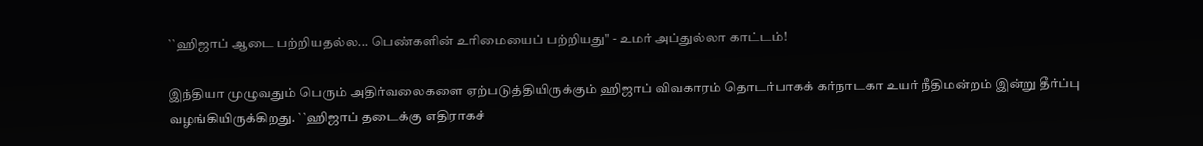``ஹிஜாப் ஆடை பற்றியதல்ல... பெண்களின் உரிமையைப் பற்றியது" - உமர் அப்துல்லா காட்டம்!

இந்தியா முழுவதும் பெரும் அதிர்வலைகளை ஏற்படுத்தியிருக்கும் ஹிஜாப் விவகாரம் தொடர்பாகக் கர்நாடகா உயர் நீதிமன்றம் இன்று தீர்ப்பு வழங்கியிருக்கிறது. ``ஹிஜாப் தடைக்கு எதிராகச்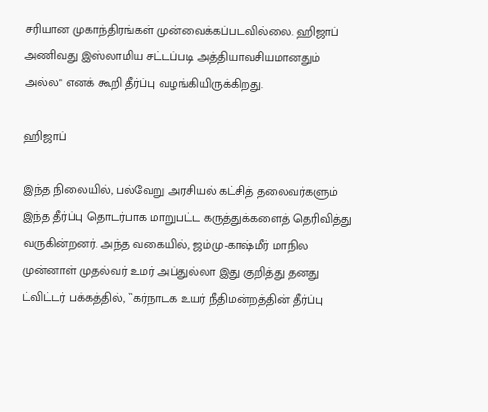சரியான முகாந்திரங்கள் முன்வைக்கப்படவில்லை. ஹிஜாப் அணிவது இஸ்லாமிய சட்டப்படி அத்தியாவசியமானதும் அல்ல" எனக் கூறி தீர்ப்பு வழங்கியிருக்கிறது.

ஹிஜாப்

இந்த நிலையில், பல்வேறு அரசியல் கட்சித் தலைவர்களும் இந்த தீர்ப்பு தொடர்பாக மாறுபட்ட கருத்துக்களைத் தெரிவித்து வருகின்றனர். அந்த வகையில், ஜம்மு-காஷ்மீர் மாநில முன்னாள் முதல்வர் உமர் அப்துல்லா இது குறித்து தனது ட்விட்டர் பக்கத்தில், ``கர்நாடக உயர் நீதிமன்றத்தின் தீர்ப்பு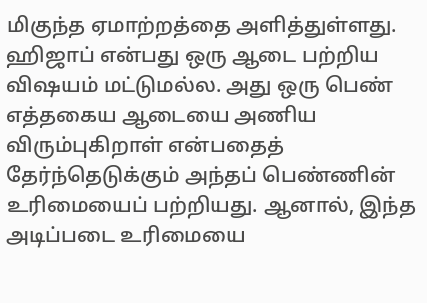மிகுந்த ஏமாற்றத்தை அளித்துள்ளது. ஹிஜாப் என்பது ஒரு ஆடை பற்றிய விஷயம் மட்டுமல்ல. அது ஒரு பெண் எத்தகைய ஆடையை அணிய விரும்புகிறாள் என்பதைத் தேர்ந்தெடுக்கும் அந்தப் பெண்ணின் உரிமையைப் பற்றியது. ஆனால், இந்த அடிப்படை உரிமையை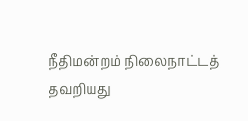நீதிமன்றம் நிலைநாட்டத் தவறியது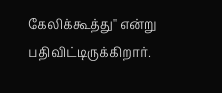கேலிக்கூத்து'' என்று பதிவிட்டிருக்கிறார்.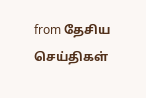from தேசிய செய்திகள்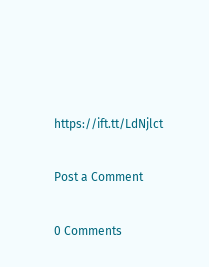https://ift.tt/LdNjlct

Post a Comment

0 Comments